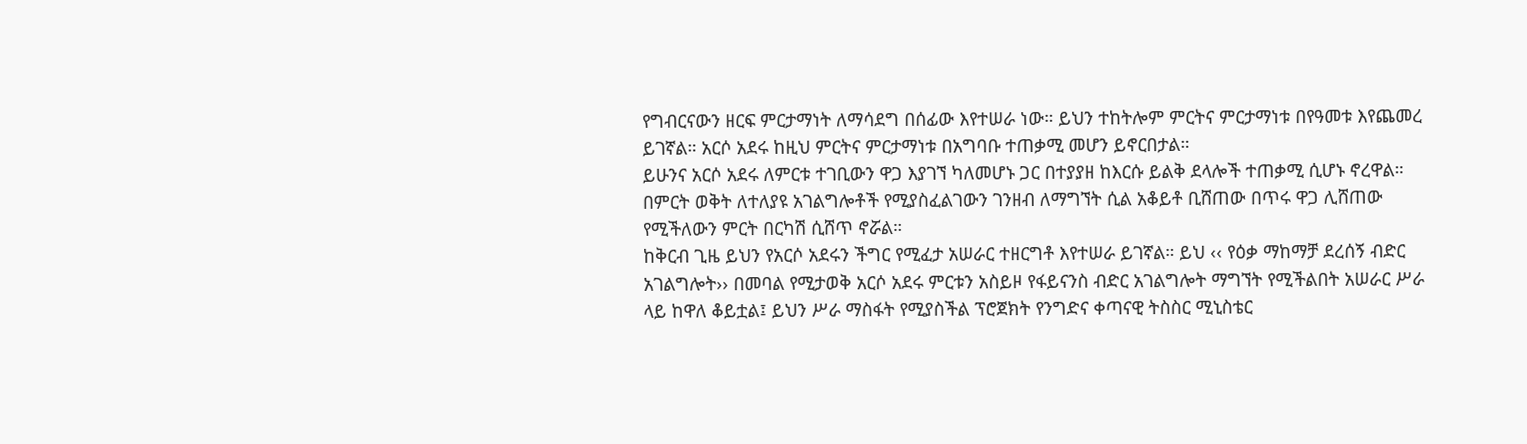የግብርናውን ዘርፍ ምርታማነት ለማሳደግ በሰፊው እየተሠራ ነው። ይህን ተከትሎም ምርትና ምርታማነቱ በየዓመቱ እየጨመረ ይገኛል። አርሶ አደሩ ከዚህ ምርትና ምርታማነቱ በአግባቡ ተጠቃሚ መሆን ይኖርበታል።
ይሁንና አርሶ አደሩ ለምርቱ ተገቢውን ዋጋ እያገኘ ካለመሆኑ ጋር በተያያዘ ከእርሱ ይልቅ ደላሎች ተጠቃሚ ሲሆኑ ኖረዋል። በምርት ወቅት ለተለያዩ አገልግሎቶች የሚያስፈልገውን ገንዘብ ለማግኘት ሲል አቆይቶ ቢሸጠው በጥሩ ዋጋ ሊሸጠው የሚችለውን ምርት በርካሽ ሲሸጥ ኖሯል።
ከቅርብ ጊዜ ይህን የአርሶ አደሩን ችግር የሚፈታ አሠራር ተዘርግቶ እየተሠራ ይገኛል። ይህ ‹‹ የዕቃ ማከማቻ ደረሰኝ ብድር አገልግሎት›› በመባል የሚታወቅ አርሶ አደሩ ምርቱን አስይዞ የፋይናንስ ብድር አገልግሎት ማግኘት የሚችልበት አሠራር ሥራ ላይ ከዋለ ቆይቷል፤ ይህን ሥራ ማስፋት የሚያስችል ፕሮጀክት የንግድና ቀጣናዊ ትስስር ሚኒስቴር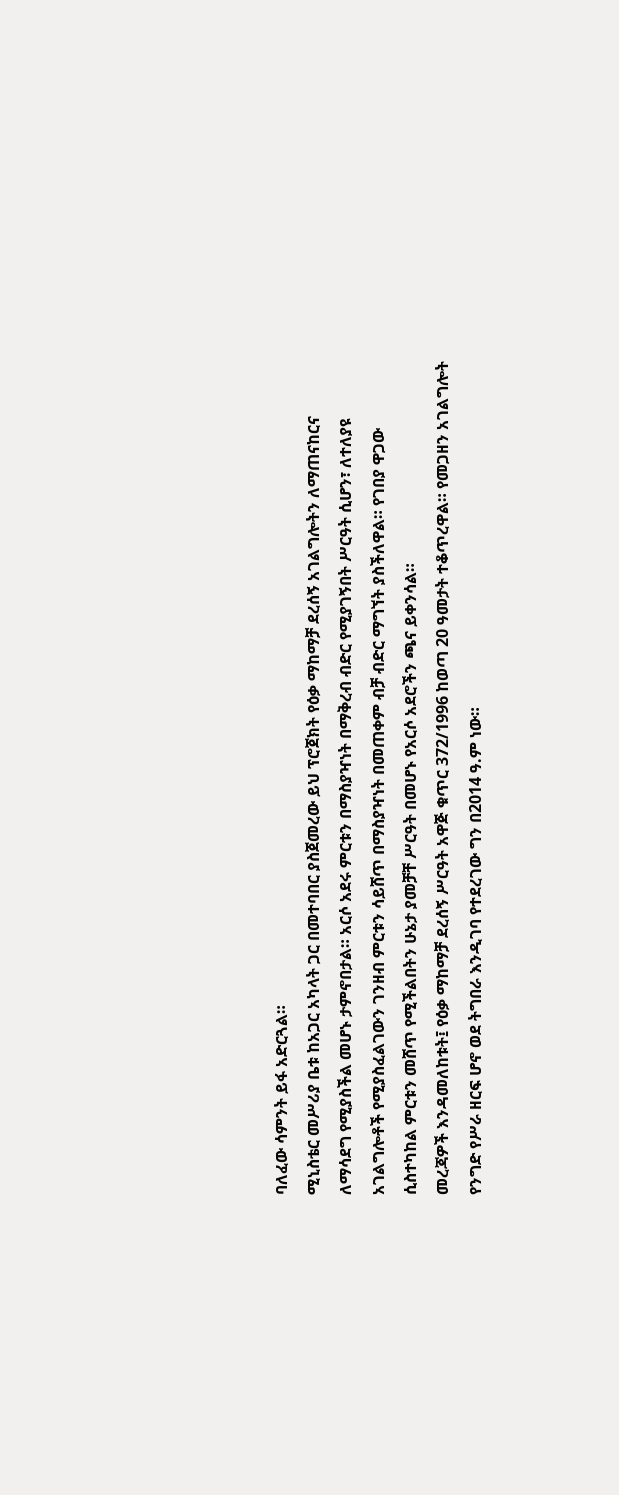ባለፈው ሳምንት ይፋ አድርጓል።
ሚኒስቴር መሥሪያ ቤቱ ከአጋር አካላት ጋር በመተባበር ያስጀመረው ይህ ፕሮጀክት የዕቃ ማከማቻ ደረሰኝ አገልግሎትን ለማጠናከርና ለማሳደግ የሚያስችል መሆኑ ታምኖበታል። አርሶ አደሩ ምርቱን በማስያዣነት በማቅረብ ብድር የሚያገኝበት ሥርዓት ሲሆን፣ ለተለያዩ አገልግሎቶች የሚያስፈልገውን ገንዘብ ምርቱን ሳይሸጥ በማስያዣነት በመጠቀም ብቻ ብድር ማግኘት ያስችለዋል። የገበያ ዋጋው ሲስተካከል ምርቱን መሸጥ የሚችልበትን ሁኔታ ያመቻቸ ሥርዓት በመሆኑ የአርሶ አደሮችን ጫና ይቀንሳል።
መረጃዎች እንዳመለከቱት፤ የዕቃ ማከማቻ ደረሰኝ ሥርዓት አዋጅ ቁጥር 372/1996 ከወጣ 20 ዓመታት ተቆጥረዋል። የመጋዘን አገልግሎት የንግድ የሥራ ዘርፍ ሆኖ ወደ ትግበራ እንዲገባ የተደረገው ግን በ2014 ዓ.ም ነው።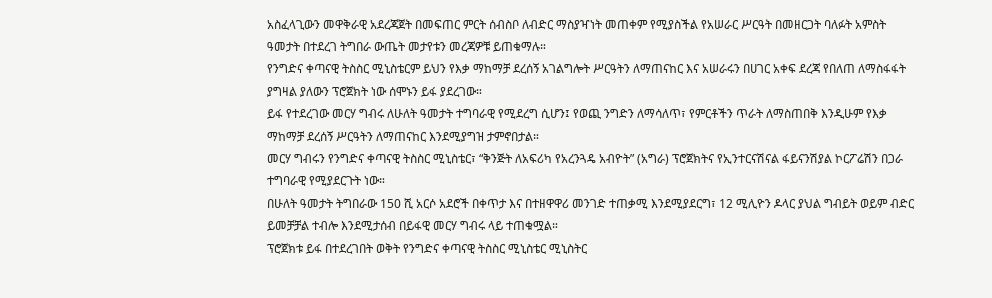አስፈላጊውን መዋቅራዊ አደረጃጀት በመፍጠር ምርት ሰብስቦ ለብድር ማስያዣነት መጠቀም የሚያስችል የአሠራር ሥርዓት በመዘርጋት ባለፉት አምስት ዓመታት በተደረገ ትግበራ ውጤት መታየቱን መረጃዎቹ ይጠቁማሉ።
የንግድና ቀጣናዊ ትስስር ሚኒስቴርም ይህን የእቃ ማከማቻ ደረሰኝ አገልግሎት ሥርዓትን ለማጠናከር እና አሠራሩን በሀገር አቀፍ ደረጃ የበለጠ ለማስፋፋት ያግዛል ያለውን ፕሮጀክት ነው ሰሞኑን ይፋ ያደረገው።
ይፋ የተደረገው መርሃ ግብሩ ለሁለት ዓመታት ተግባራዊ የሚደረግ ሲሆን፤ የወጪ ንግድን ለማሳለጥ፣ የምርቶችን ጥራት ለማስጠበቅ እንዲሁም የእቃ ማከማቻ ደረሰኝ ሥርዓትን ለማጠናከር እንደሚያግዝ ታምኖበታል።
መርሃ ግብሩን የንግድና ቀጣናዊ ትስስር ሚኒስቴር፣ “ቅንጅት ለአፍሪካ የአረንጓዴ አብዮት” (አግራ) ፕሮጀክትና የኢንተርናሽናል ፋይናንሽያል ኮርፖሬሽን በጋራ ተግባራዊ የሚያደርጉት ነው።
በሁለት ዓመታት ትግበራው 150 ሺ አርሶ አደሮች በቀጥታ እና በተዘዋዋሪ መንገድ ተጠቃሚ እንደሚያደርግ፣ 12 ሚሊዮን ዶላር ያህል ግብይት ወይም ብድር ይመቻቻል ተብሎ እንደሚታሰብ በይፋዊ መርሃ ግብሩ ላይ ተጠቁሟል።
ፕሮጀክቱ ይፋ በተደረገበት ወቅት የንግድና ቀጣናዊ ትስስር ሚኒስቴር ሚኒስትር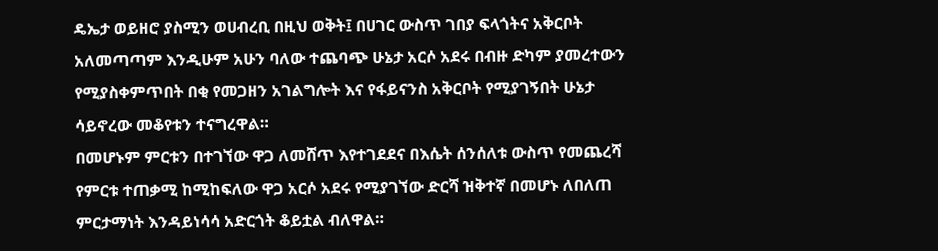ዴኤታ ወይዘሮ ያስሚን ወሀብረቢ በዚህ ወቅት፤ በሀገር ውስጥ ገበያ ፍላጎትና አቅርቦት አለመጣጣም እንዲሁም አሁን ባለው ተጨባጭ ሁኔታ አርሶ አደሩ በብዙ ድካም ያመረተውን የሚያስቀምጥበት በቂ የመጋዘን አገልግሎት እና የፋይናንስ አቅርቦት የሚያገኝበት ሁኔታ ሳይኖረው መቆየቱን ተናግረዋል።
በመሆኑም ምርቱን በተገኘው ዋጋ ለመሸጥ እየተገደደና በእሴት ሰንሰለቱ ውስጥ የመጨረሻ የምርቱ ተጠቃሚ ከሚከፍለው ዋጋ አርሶ አደሩ የሚያገኘው ድርሻ ዝቅተኛ በመሆኑ ለበለጠ ምርታማነት እንዳይነሳሳ አድርጎት ቆይቷል ብለዋል።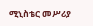ሚኒስቴር መሥሪያ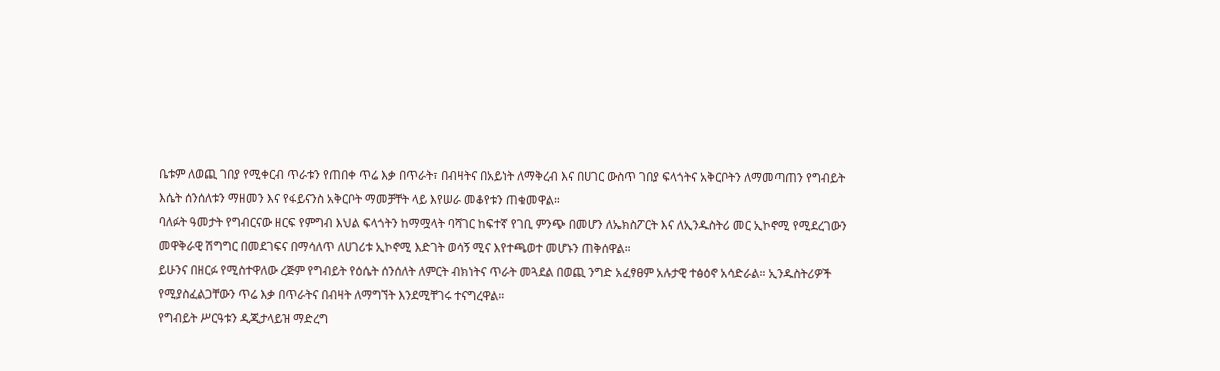ቤቱም ለወጪ ገበያ የሚቀርብ ጥራቱን የጠበቀ ጥሬ እቃ በጥራት፣ በብዛትና በአይነት ለማቅረብ እና በሀገር ውስጥ ገበያ ፍላጎትና አቅርቦትን ለማመጣጠን የግብይት እሴት ሰንሰለቱን ማዘመን እና የፋይናንስ አቅርቦት ማመቻቸት ላይ እየሠራ መቆየቱን ጠቁመዋል።
ባለፉት ዓመታት የግብርናው ዘርፍ የምግብ እህል ፍላጎትን ከማሟላት ባሻገር ከፍተኛ የገቢ ምንጭ በመሆን ለኤክስፖርት እና ለኢንዱስትሪ መር ኢኮኖሚ የሚደረገውን መዋቅራዊ ሽግግር በመደገፍና በማሳለጥ ለሀገሪቱ ኢኮኖሚ እድገት ወሳኝ ሚና እየተጫወተ መሆኑን ጠቅሰዋል።
ይሁንና በዘርፉ የሚስተዋለው ረጅም የግብይት የዕሴት ሰንሰለት ለምርት ብክነትና ጥራት መጓደል በወጪ ንግድ አፈፃፀም አሉታዊ ተፅዕኖ አሳድራል። ኢንዱስትሪዎች የሚያስፈልጋቸውን ጥሬ እቃ በጥራትና በብዛት ለማግኘት እንደሚቸገሩ ተናግረዋል።
የግብይት ሥርዓቱን ዲጂታላይዝ ማድረግ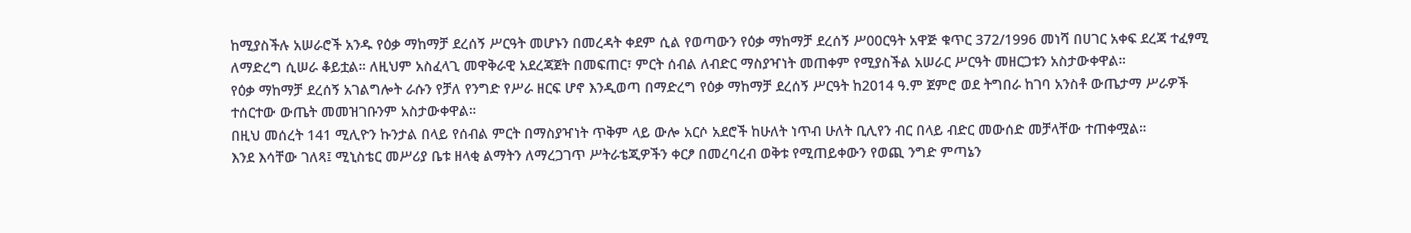ከሚያስችሉ አሠራሮች አንዱ የዕቃ ማከማቻ ደረሰኝ ሥርዓት መሆኑን በመረዳት ቀደም ሲል የወጣውን የዕቃ ማከማቻ ደረሰኝ ሥ00ርዓት አዋጅ ቁጥር 372/1996 መነሻ በሀገር አቀፍ ደረጃ ተፈፃሚ ለማድረግ ሲሠራ ቆይቷል። ለዚህም አስፈላጊ መዋቅራዊ አደረጃጀት በመፍጠር፣ ምርት ሰብል ለብድር ማስያዣነት መጠቀም የሚያስችል አሠራር ሥርዓት መዘርጋቱን አስታውቀዋል።
የዕቃ ማከማቻ ደረሰኝ አገልግሎት ራሱን የቻለ የንግድ የሥራ ዘርፍ ሆኖ እንዲወጣ በማድረግ የዕቃ ማከማቻ ደረሰኝ ሥርዓት ከ2014 ዓ.ም ጀምሮ ወደ ትግበራ ከገባ አንስቶ ውጤታማ ሥራዎች ተሰርተው ውጤት መመዝገቡንም አስታውቀዋል።
በዚህ መሰረት 141 ሚሊዮን ኩንታል በላይ የሰብል ምርት በማስያዣነት ጥቅም ላይ ውሎ አርሶ አደሮች ከሁለት ነጥብ ሁለት ቢሊየን ብር በላይ ብድር መውሰድ መቻላቸው ተጠቀሟል።
እንደ እሳቸው ገለጻ፤ ሚኒስቴር መሥሪያ ቤቱ ዘላቂ ልማትን ለማረጋገጥ ሥትራቴጂዎችን ቀርፆ በመረባረብ ወቅቱ የሚጠይቀውን የወጪ ንግድ ምጣኔን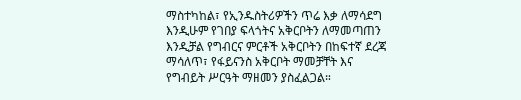ማስተካከል፣ የኢንዱስትሪዎችን ጥሬ እቃ ለማሳደግ እንዲሁም የገበያ ፍላጎትና አቅርቦትን ለማመጣጠን እንዲቻል የግብርና ምርቶች አቅርቦትን በከፍተኛ ደረጃ ማሳለጥ፣ የፋይናንስ አቅርቦት ማመቻቸት እና የግብይት ሥርዓት ማዘመን ያስፈልጋል።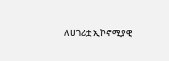ለሀገሪቷ ኢኮኖሚያዊ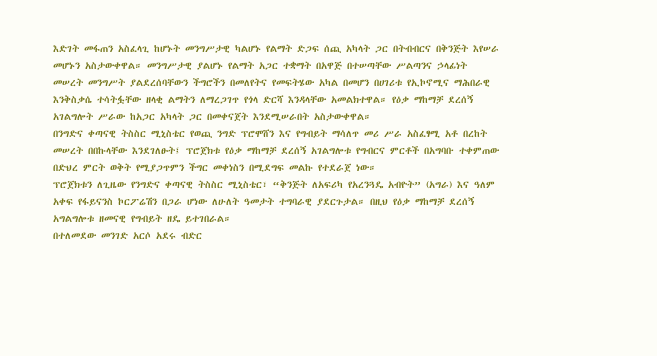እድገት መፋጠን አስፈላጊ ከሆኑት መንግሥታዊ ካልሆኑ የልማት ድጋፍ ሰጪ አካላት ጋር በትብብርና በቅንጅት እየሠራ መሆኑን አስታውቀዋል። መንግሥታዊ ያልሆኑ የልማት አጋር ተቋማት በአዋጅ በተሠጣቸው ሥልጣንና ኃላፊነት መሠረት መንግሥት ያልደረሰባቸውን ችግሮችን በመለየትና የመፍትሄው አካል በመሆን በሀገሪቱ የኢኮኖሚና ማሕበራዊ እንቅስቃሴ ተሳትፏቸው ዘላቂ ልማትን ለማረጋገጥ የጎላ ድርሻ እንዳላቸው አመልክተዋል። የዕቃ ማከማቻ ደረሰኝ አገልግሎት ሥራው ከአጋር አካላት ጋር በመቀናጀት እንደሚሠራበት አስታውቀዋል።
በንግድና ቀጣናዊ ትስስር ሚኒስቴር የወጪ ንግድ ፕሮሞሸን እና የግብይት ማሳለጥ መሪ ሥራ አስፈፃሚ አቶ በረከት መሠረት በበኩላቸው እንደገለፁት፤ ፕሮጀክቱ የዕቃ ማከማቻ ደረሰኝ አገልግሎቱ የግብርና ምርቶች በአግባቡ ተቀምጠው በድህረ ምርት ወቅት የሚያጋጥምን ችግር መቀነስን በሚደግፍ መልኩ የተደራጀ ነው።
ፕሮጀክቱን ለጊዜው የንግድና ቀጣናዊ ትስስር ሚኒስቴር፣ “ቅንጅት ለአፍሪካ የአረንጓዴ አብዮት” (አግራ) እና ዓለም አቀፍ የፋይናንስ ኮርፖሬሽን በጋራ ሆነው ለሁለት ዓመታት ተግባራዊ ያደርጉታል። በዚህ የዕቃ ማከማቻ ደረሰኝ አግልግሎቱ ዘመናዊ የግብይት ዘዴ ይተገበራል።
በተለመደው መንገድ አርሶ አደሩ ብድር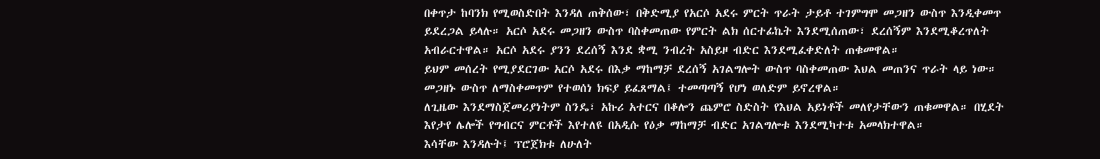በቀጥታ ከባንክ የሚወስድበት እንዳለ ጠቅሰው፣ በቅድሚያ የአርሶ አደሩ ምርት ጥራት ታይቶ ተገምግሞ መጋዘን ውስጥ እንዲቀመጥ ይደረጋል ይላሉ። አርሶ አደሩ መጋዘን ውስጥ ባስቀመጠው የምርት ልክ ሰርተፊኬት እንደሚሰጠው፣ ደረሰኝም እንደሚቆረጥለት አብራርተዋል። አርሶ አደሩ ያንን ደረሰኝ እንደ ቋሚ ንብረት አስይዞ ብድር እንደሚፈቀድለት ጠቁመዋል።
ይህም መሰረት የሚያደርገው አርሶ አደሩ በእቃ ማከማቻ ደረሰኝ አገልግሎት ውስጥ ባስቀመጠው እህል መጠንና ጥራት ላይ ነው። መጋዘኑ ውስጥ ለማስቀመጥም የተወሰነ ክፍያ ይፈጸማል፤ ተመጣጣኝ የሆነ ወለድም ይኖረዋል።
ለጊዜው እንደማስጀመሪያነትም ስንዴ፣ አኩሪ አተርና በቆሎን ጨምሮ ስድስት የእህል አይነቶች መለየታቸውን ጠቁመዋል። በሂደት እየታየ ሌሎች የግብርና ምርቶች እየተለዩ በአዲሱ የዕቃ ማከማቻ ብድር አገልግሎቱ እንደሚካተቱ አመላክተዋል።
እሳቸው እንዳሉት፤ ፕሮጀክቱ ለሁለት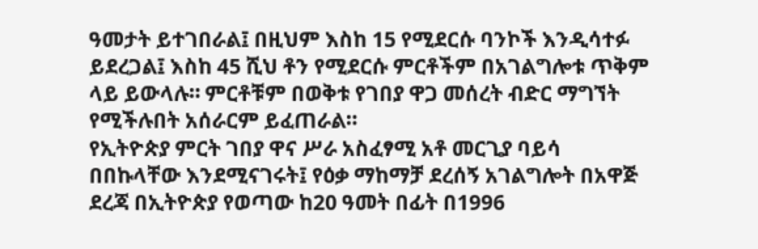ዓመታት ይተገበራል፤ በዚህም እስከ 15 የሚደርሱ ባንኮች እንዲሳተፉ ይደረጋል፤ እስከ 45 ሺህ ቶን የሚደርሱ ምርቶችም በአገልግሎቱ ጥቅም ላይ ይውላሉ። ምርቶቹም በወቅቱ የገበያ ዋጋ መሰረት ብድር ማግኘት የሚችሉበት አሰራርም ይፈጠራል።
የኢትዮጵያ ምርት ገበያ ዋና ሥራ አስፈፃሚ አቶ መርጊያ ባይሳ በበኩላቸው እንደሚናገሩት፤ የዕቃ ማከማቻ ደረሰኝ አገልግሎት በአዋጅ ደረጃ በኢትዮጵያ የወጣው ከ20 ዓመት በፊት በ1996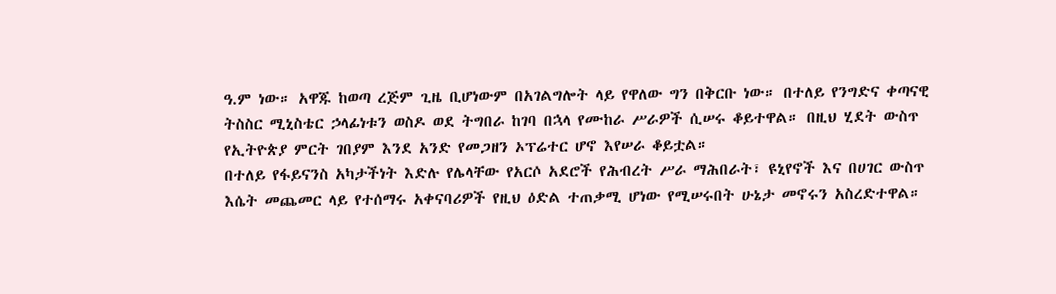ዓ.ም ነው። አዋጁ ከወጣ ረጅም ጊዜ ቢሆነውም በአገልግሎት ላይ የዋለው ግን በቅርቡ ነው። በተለይ የንግድና ቀጣናዊ ትስስር ሚኒስቴር ኃላፊነቱን ወስዶ ወደ ትግበራ ከገባ በኋላ የሙከራ ሥራዎች ሲሠሩ ቆይተዋል። በዚህ ሂደት ውስጥ የኢትዮጵያ ምርት ገበያም እንደ አንድ የመጋዘን ኦፕሬተር ሆኖ እየሠራ ቆይቷል።
በተለይ የፋይናንስ አካታችነት እድሉ የሌላቸው የአርሶ አደሮች የሕብረት ሥራ ማሕበራት፣ ዩኒየኖች እና በሀገር ውስጥ እሴት መጨመር ላይ የተሰማሩ አቀናባሪዎች የዚህ ዕድል ተጠቃሚ ሆነው የሚሠሩበት ሁኔታ መኖሩን አስረድተዋል።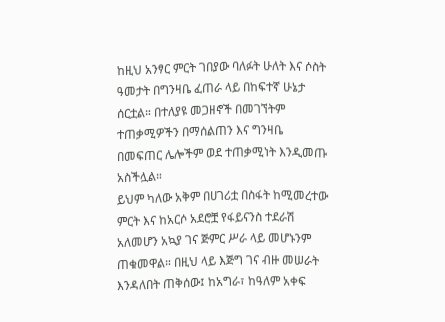ከዚህ አንፃር ምርት ገበያው ባለፉት ሁለት እና ሶስት ዓመታት በግንዛቤ ፈጠራ ላይ በከፍተኛ ሁኔታ ሰርቷል። በተለያዩ መጋዘኖች በመገኘትም ተጠቃሚዎችን በማሰልጠን እና ግንዛቤ በመፍጠር ሌሎችም ወደ ተጠቃሚነት እንዲመጡ አስችሏል።
ይህም ካለው አቅም በሀገሪቷ በስፋት ከሚመረተው ምርት እና ከአርሶ አደሮቿ የፋይናንስ ተደራሽ አለመሆን አኳያ ገና ጅምር ሥራ ላይ መሆኑንም ጠቁመዋል። በዚህ ላይ እጅግ ገና ብዙ መሠራት እንዳለበት ጠቅሰው፤ ከአግራ፣ ከዓለም አቀፍ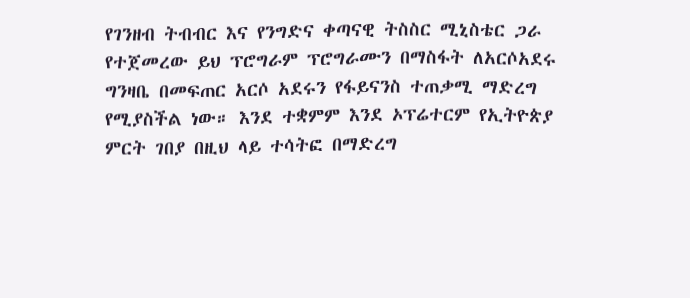የገንዘብ ትብብር እና የንግድና ቀጣናዊ ትስስር ሚኒስቴር ጋራ የተጀመረው ይህ ፕሮግራም ፕሮግራሙን በማስፋት ለአርሶአደሩ ግንዛቤ በመፍጠር አርሶ አደሩን የፋይናንስ ተጠቃሚ ማድረግ የሚያስችል ነው። እንደ ተቋምም እንደ ኦፕሬተርም የኢትዮጵያ ምርት ገበያ በዚህ ላይ ተሳትፎ በማድረግ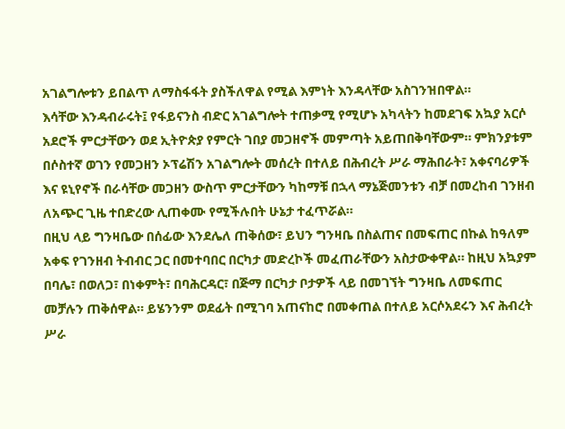አገልግሎቱን ይበልጥ ለማስፋፋት ያስችለዋል የሚል እምነት እንዳላቸው አስገንዝበዋል።
እሳቸው እንዳብራሩት፤ የፋይናንስ ብድር አገልግሎት ተጠቃሚ የሚሆኑ አካላትን ከመደገፍ አኳያ አርሶ አደሮች ምርታቸውን ወደ ኢትዮጵያ የምርት ገበያ መጋዘኖች መምጣት አይጠበቅባቸውም። ምክንያቱም በሶስተኛ ወገን የመጋዘን ኦፕሬሽን አገልግሎት መሰረት በተለይ በሕብረት ሥራ ማሕበራት፣ አቀናባሪዎች እና ዩኒየኖች በራሳቸው መጋዘን ውስጥ ምርታቸውን ካከማቹ በኋላ ማኔጅመንቱን ብቻ በመረከብ ገንዘብ ለአጭር ጊዜ ተበድረው ሊጠቀሙ የሚችሉበት ሁኔታ ተፈጥሯል።
በዚህ ላይ ግንዛቤው በሰፊው እንደሌለ ጠቅሰው፣ ይህን ግንዛቤ በስልጠና በመፍጠር በኩል ከዓለም አቀፍ የገንዘብ ትብብር ጋር በመተባበር በርካታ መድረኮች መፈጠራቸውን አስታውቀዋል። ከዚህ አኳያም በባሌ፣ በወለጋ፣ በነቀምት፣ በባሕርዳር፣ በጅማ በርካታ ቦታዎች ላይ በመገኘት ግንዛቤ ለመፍጠር መቻሉን ጠቅሰዋል። ይሄንንም ወደፊት በሚገባ አጠናከሮ በመቀጠል በተለይ አርሶአደሩን እና ሕብረት ሥራ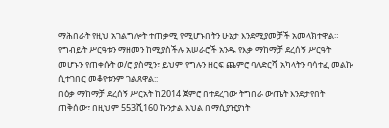ማሕበራት የዚህ አገልግሎት ተጠቃሚ የሚሆኑበትን ሁኔታ እንደሚያመቻች አመላክተዋል።
የግብይት ሥርዓቱን ማዘመን ከሚያስችሉ አሠራሮች አንዱ የእቃ ማከማቻ ደረሰኝ ሥርዓት መሆኑን የጠቀሱት ወ/ሮ ያስሚን፣ ይህም የግሉን ዘርፍ ጨምሮ ባለድርሻ አካላትን ባሳተፈ መልኩ ሲተገበር መቆየቱንም ገልጸዋል::
በዕቃ ማከማቻ ደረሰኝ ሥርአት ከ2014 ጀምሮ በተደረገው ትግበራ ውጤት እንደታየበት ጠቅሰው፣ በዚህም 553ሺ160 ኩንታል እህል በማሲያዢያነት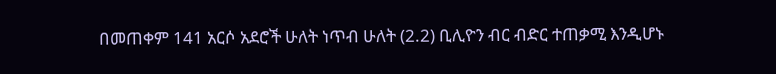በመጠቀም 141 አርሶ አደሮች ሁለት ነጥብ ሁለት (2.2) ቢሊዮን ብር ብድር ተጠቃሚ እንዲሆኑ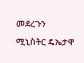መደረጉን ሚኒስትር ዴኤታዋ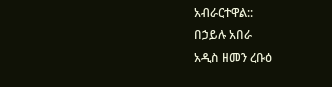አብራርተዋል::
በኃይሉ አበራ
አዲስ ዘመን ረቡዕ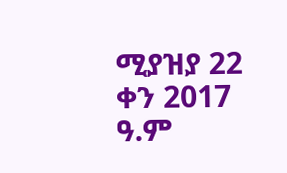ሚያዝያ 22 ቀን 2017 ዓ.ም